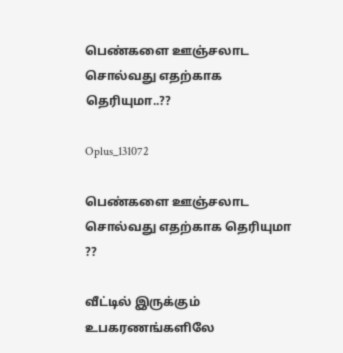பெண்களை ஊஞ்சலாட சொல்வது எதற்காக தெரியுமா..??

Oplus_131072

பெண்களை ஊஞ்சலாட சொல்வது எதற்காக தெரியுமா ??

வீட்டில் இருக்கும் உபகரணங்களிலே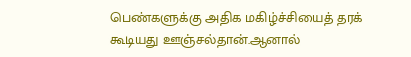பெண்களுக்கு அதிக மகிழ்ச்சியைத் தரக் கூடியது ஊஞ்சல்தான்.ஆனால்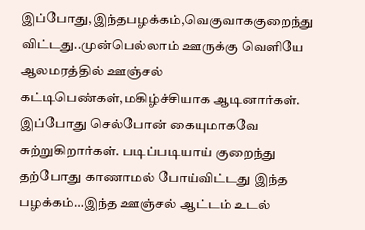இப்போது,இந்தபழக்கம்,வெகுவாககுறைந்து விட்டது..முன்பெல்லாம் ஊருக்கு வெளியே ஆலமரத்தில் ஊஞ்சல் கட்டிபெண்கள்,மகிழ்ச்சியாக ஆடினார்கள். இப்போது செல்போன் கையுமாகவே சுற்றுகிறார்கள். படிப்படியாய் குறைந்து தற்போது காணாமல் போய்விட்டது இந்த பழக்கம்…இந்த ஊஞ்சல் ஆட்டம் உடல்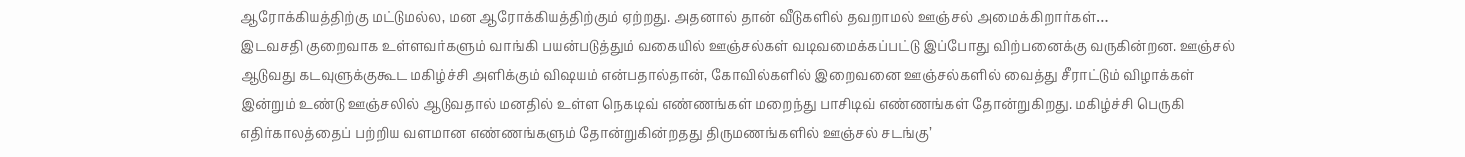ஆரோக்கியத்திற்கு மட்டுமல்ல, மன ஆரோக்கியத்திற்கும் ஏற்றது. அதனால் தான் வீடுகளில் தவறாமல் ஊஞ்சல் அமைக்கிறார்கள்…
இடவசதி குறைவாக உள்ளவர்களும் வாங்கி பயன்படுத்தும் வகையில் ஊஞ்சல்கள் வடிவமைக்கப்பட்டு இப்போது விற்பனைக்கு வருகின்றன. ஊஞ்சல் ஆடுவது கடவுளுக்குகூட மகிழ்ச்சி அளிக்கும் விஷயம் என்பதால்தான், கோவில்களில் இறைவனை ஊஞ்சல்களில் வைத்து சீராட்டும் விழாக்கள் இன்றும் உண்டு ஊஞ்சலில் ஆடுவதால் மனதில் உள்ள நெகடிவ் எண்ணங்கள் மறைந்து பாசிடிவ் எண்ணங்கள் தோன்றுகிறது. மகிழ்ச்சி பெருகி எதிர்காலத்தைப் பற்றிய வளமான எண்ணங்களும் தோன்றுகின்றதது திருமணங்களில் ஊஞ்சல் சடங்கு’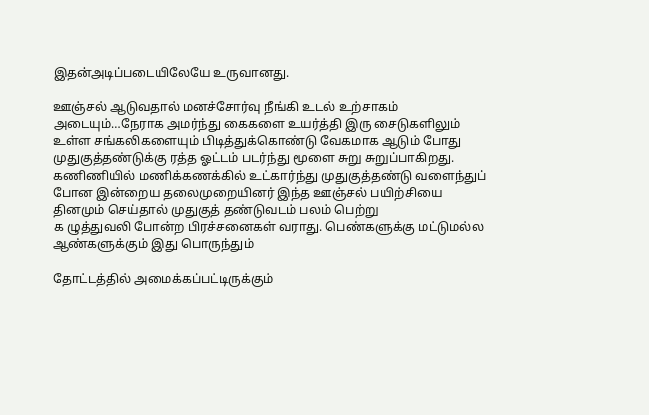இதன்அடிப்படையிலேயே உருவானது.

ஊஞ்சல் ஆடுவதால் மனச்சோர்வு நீங்கி உடல் உற்சாகம் அடையும்…நேராக அமர்ந்து கைகளை உயர்த்தி இரு சைடுகளிலும் உள்ள சங்கலிகளையும் பிடித்துக்கொண்டு வேகமாக ஆடும் போது முதுகுத்தண்டுக்கு ரத்த ஓட்டம் படர்ந்து மூளை சுறு சுறுப்பாகிறது. கணிணியில் மணிக்கணக்கில் உட்கார்ந்து முதுகுத்தண்டு வளைந்துப் போன இன்றைய தலைமுறையினர் இந்த ஊஞ்சல் பயிற்சியை தினமும் செய்தால் முதுகுத் தண்டுவடம் பலம் பெற்று
க ழுத்துவலி போன்ற பிரச்சனைகள் வராது. பெண்களுக்கு மட்டுமல்ல ஆண்களுக்கும் இது பொருந்தும்

தோட்டத்தில் அமைக்கப்பட்டிருக்கும்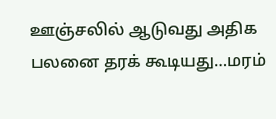ஊஞ்சலில் ஆடுவது அதிக பலனை தரக் கூடியது…மரம்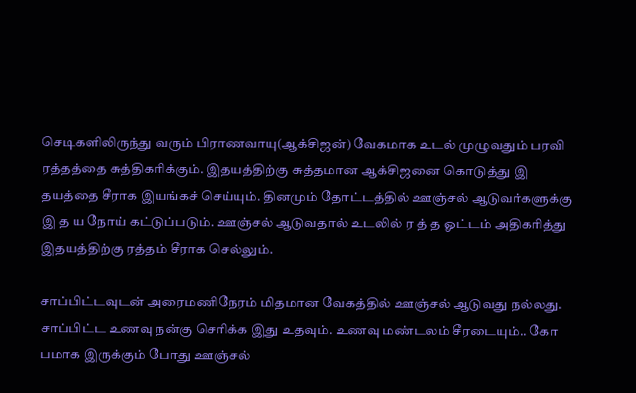செடிகளிலிருந்து வரும் பிராணவாயு(ஆக்சிஜன்) வேகமாக உடல் முழுவதும் பரவி ரத்தத்தை சுத்திகரிக்கும். இதயத்திற்கு சுத்தமான ஆக்சிஜனை கொடுத்து இ தயத்தை சீராக இயங்கச் செய்யும். தினமும் தோட்டத்தில் ஊஞ்சல் ஆடுவர்களுக்கு இ த ய நோய் கட்டுப்படும். ஊஞ்சல் ஆடுவதால் உடலில் ர த் த ஓட்டம் அதிகரித்து இதயத்திற்கு ரத்தம் சீராக செல்லும்.

சாப்பிட்டவுடன் அரைமணிநேரம் மிதமான வேகத்தில் ஊஞ்சல் ஆடுவது நல்லது. சாப்பிட்ட உணவு நன்கு செரிக்க இது உதவும். உணவு மண்டலம் சீரடையும்.. கோ பமாக இருக்கும் போது ஊஞ்சல்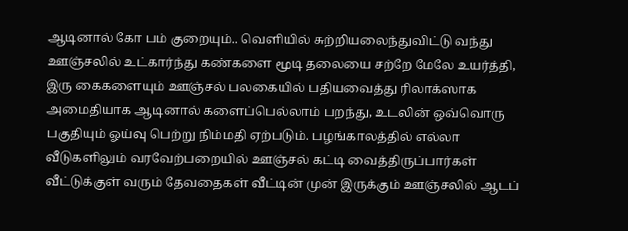ஆடினால் கோ பம் குறையும்.. வெளியில் சுற்றியலைந்துவிட்டு வந்து ஊஞ்சலில் உட்கார்ந்து கண்களை மூடி தலையை சற்றே மேலே உயர்த்தி, இரு கைகளையும் ஊஞ்சல் பலகையில் பதியவைத்து ரிலாக்ஸாக அமைதியாக ஆடினால் களைப்பெல்லாம் பறந்து, உடலின் ஒவ்வொரு பகுதியும் ஓய்வு பெற்று நிம்மதி ஏற்படும். பழங்காலத்தில் எல்லா வீடுகளிலும் வரவேற்பறையில் ஊஞ்சல் கட்டி வைத்திருப்பார்கள் வீட்டுக்குள் வரும் தேவதைகள் வீட்டின் முன் இருக்கும் ஊஞ்சலில் ஆடப்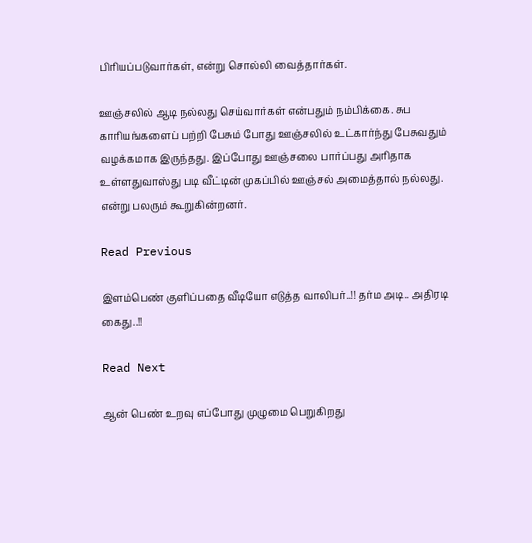பிரியப்படுவார்கள், என்று சொல்லி வைத்தார்கள்.

ஊஞ்சலில் ஆடி நல்லது செய்வார்கள் என்பதும் நம்பிக்கை. சுப காரியங்களைப் பற்றி பேசும் போது ஊஞ்சலில் உட்கார்ந்து பேசுவதும் வழக்கமாக இருந்தது. இப்போது ஊஞ்சலை பார்ப்பது அரிதாக உள்ளதுவாஸ்து படி வீட்டின் முகப்பில் ஊஞ்சல் அமைத்தால் நல்லது. என்று பலரும் கூறுகின்றனர்.

Read Previous

இளம்பெண் குளிப்பதை வீடியோ எடுத்த வாலிபர்..!! தர்ம அடி.. அதிரடி கைது..!!

Read Next

ஆன் பெண் உறவு எப்போது முழுமை பெறுகிறது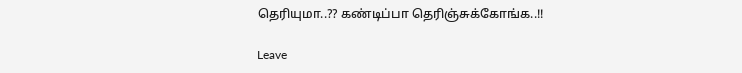தெரியுமா..?? கண்டிப்பா தெரிஞ்சுக்கோங்க..!!

Leave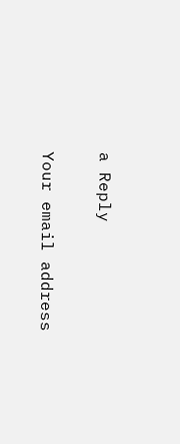a Reply

Your email address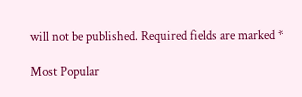will not be published. Required fields are marked *

Most Popular